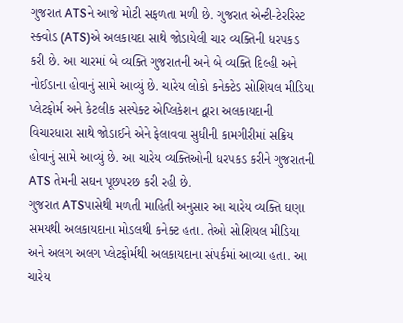ગુજરાત ATSને આજે મોટી સફળતા મળી છે. ગુજરાત એન્ટી-ટેરરિસ્ટ સ્ક્વોડ (ATS)એ અલકાયદા સાથે જોડાયેલી ચાર વ્યક્તિની ધરપકડ કરી છે. આ ચારમાં બે વ્યક્તિ ગુજરાતની અને બે વ્યક્તિ દિલ્હી અને નોઈડાના હોવાનું સામે આવ્યું છે. ચારેય લોકો કનેક્ટેડ સોશિયલ મીડિયા પ્લેટફોર્મ અને કેટલીક સસ્પેક્ટ એપ્લિકેશન દ્વારા અલકાયદાની વિચારધારા સાથે જોડાઈને એને ફેલાવવા સુધીની કામગીરીમાં સક્રિય હોવાનું સામે આવ્યું છે. આ ચારેય વ્યક્તિઓની ધરપકડ કરીને ગુજરાતની ATS તેમની સઘન પૂછપરછ કરી રહી છે.
ગુજરાત ATSપાસેથી મળતી માહિતી અનુસાર આ ચારેય વ્યક્તિ ઘણા સમયથી અલકાયદાના મોડલથી કનેક્ટ હતા. તેઓ સોશિયલ મીડિયા અને અલગ અલગ પ્લેટફોર્મથી અલકાયદાના સંપર્કમાં આવ્યા હતા. આ ચારેય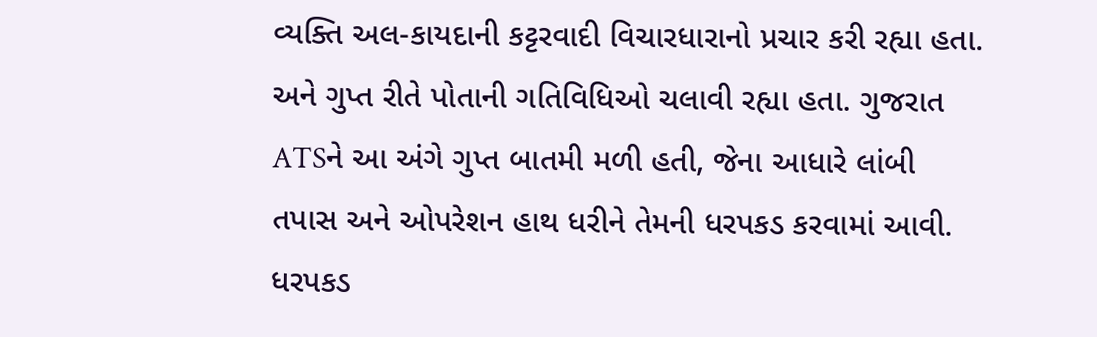વ્યક્તિ અલ-કાયદાની કટ્ટરવાદી વિચારધારાનો પ્રચાર કરી રહ્યા હતા. અને ગુપ્ત રીતે પોતાની ગતિવિધિઓ ચલાવી રહ્યા હતા. ગુજરાત ATSને આ અંગે ગુપ્ત બાતમી મળી હતી, જેના આધારે લાંબી તપાસ અને ઓપરેશન હાથ ધરીને તેમની ધરપકડ કરવામાં આવી.
ધરપકડ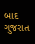બાદ ગુજરાત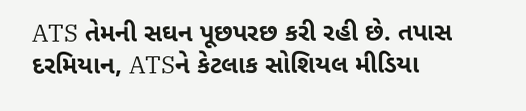ATS તેમની સઘન પૂછપરછ કરી રહી છે. તપાસ દરમિયાન, ATSને કેટલાક સોશિયલ મીડિયા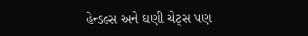હેન્ડલ્સ અને ઘણી ચેટ્સ પણ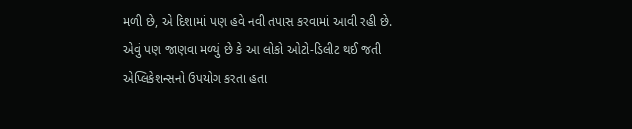મળી છે, એ દિશામાં પણ હવે નવી તપાસ કરવામાં આવી રહી છે. એવું પણ જાણવા મળ્યું છે કે આ લોકો ઓટો-ડિલીટ થઈ જતી એપ્લિકેશન્સનો ઉપયોગ કરતા હતા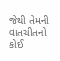જેથી તેમની વાતચીતનો કોઈ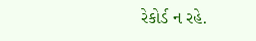રેકોર્ડ ન રહે.